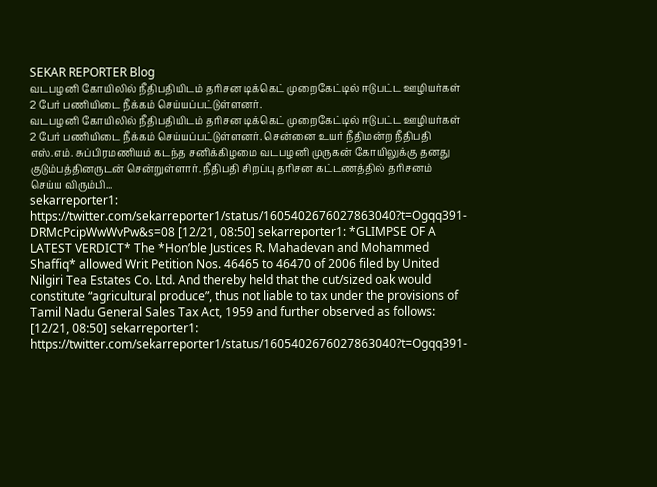SEKAR REPORTER Blog
வடபழனி கோயிலில் நீதிபதியிடம் தரிசன டிக்கெட் முறைகேட்டில் ஈடுபட்ட ஊழியர்கள் 2 பேர் பணியிடை நீக்கம் செய்யப்பட்டுள்ளனர்.
வடபழனி கோயிலில் நீதிபதியிடம் தரிசன டிக்கெட் முறைகேட்டில் ஈடுபட்ட ஊழியர்கள் 2 பேர் பணியிடை நீக்கம் செய்யப்பட்டுள்ளனர். சென்னை உயர் நீதிமன்ற நீதிபதி எஸ்.எம். சுப்பிரமணியம் கடந்த சனிக்கிழமை வடபழனி முருகன் கோயிலுக்கு தனது குடும்பத்தினருடன் சென்றுள்ளார். நீதிபதி சிறப்பு தரிசன கட்டணத்தில் தரிசனம் செய்ய விரும்பி...
sekarreporter1: https://twitter.com/sekarreporter1/status/1605402676027863040?t=Ogqq391-DRMcPcipWwWvPw&s=08 [12/21, 08:50] sekarreporter1: *GLIMPSE OF A LATEST VERDICT* The *Hon’ble Justices R. Mahadevan and Mohammed Shaffiq* allowed Writ Petition Nos. 46465 to 46470 of 2006 filed by United Nilgiri Tea Estates Co. Ltd. And thereby held that the cut/sized oak would constitute “agricultural produce”, thus not liable to tax under the provisions of Tamil Nadu General Sales Tax Act, 1959 and further observed as follows:
[12/21, 08:50] sekarreporter1: https://twitter.com/sekarreporter1/status/1605402676027863040?t=Ogqq391-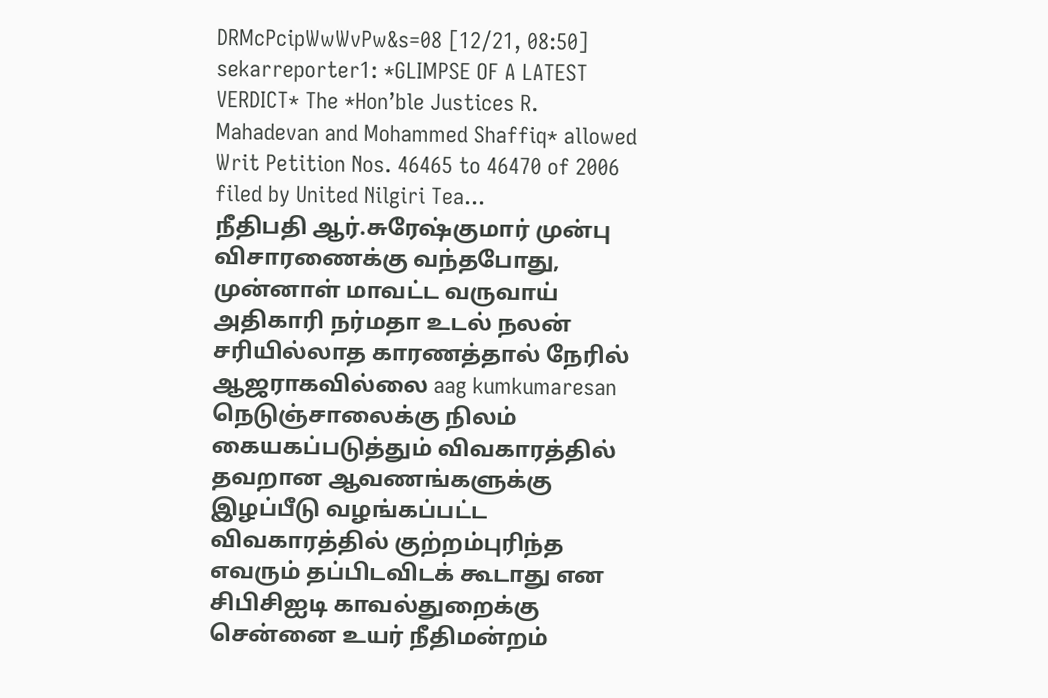DRMcPcipWwWvPw&s=08 [12/21, 08:50] sekarreporter1: *GLIMPSE OF A LATEST VERDICT* The *Hon’ble Justices R. Mahadevan and Mohammed Shaffiq* allowed Writ Petition Nos. 46465 to 46470 of 2006 filed by United Nilgiri Tea...
நீதிபதி ஆர்.சுரேஷ்குமார் முன்பு விசாரணைக்கு வந்தபோது, முன்னாள் மாவட்ட வருவாய் அதிகாரி நர்மதா உடல் நலன் சரியில்லாத காரணத்தால் நேரில் ஆஜராகவில்லை aag kumkumaresan
நெடுஞ்சாலைக்கு நிலம் கையகப்படுத்தும் விவகாரத்தில் தவறான ஆவணங்களுக்கு இழப்பீடு வழங்கப்பட்ட விவகாரத்தில் குற்றம்புரிந்த எவரும் தப்பிடவிடக் கூடாது என சிபிசிஐடி காவல்துறைக்கு சென்னை உயர் நீதிமன்றம்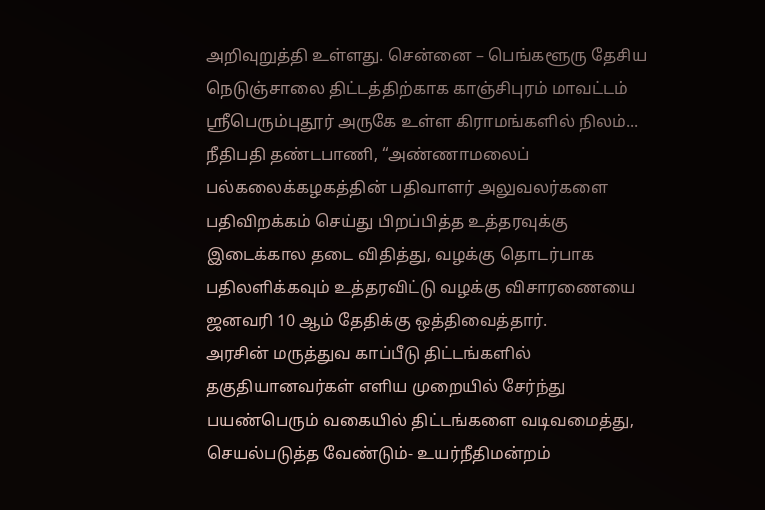அறிவுறுத்தி உள்ளது. சென்னை – பெங்களூரு தேசிய நெடுஞ்சாலை திட்டத்திற்காக காஞ்சிபுரம் மாவட்டம் ஸ்ரீபெரும்புதூர் அருகே உள்ள கிராமங்களில் நிலம்...
நீதிபதி தண்டபாணி, “அண்ணாமலைப் பல்கலைக்கழகத்தின் பதிவாளர் அலுவலர்களை பதிவிறக்கம் செய்து பிறப்பித்த உத்தரவுக்கு இடைக்கால தடை விதித்து, வழக்கு தொடர்பாக பதிலளிக்கவும் உத்தரவிட்டு வழக்கு விசாரணையை ஜனவரி 10 ஆம் தேதிக்கு ஒத்திவைத்தார்.
அரசின் மருத்துவ காப்பீடு திட்டங்களில் தகுதியானவர்கள் எளிய முறையில் சேர்ந்து பயண்பெரும் வகையில் திட்டங்களை வடிவமைத்து, செயல்படுத்த வேண்டும்- உயர்நீதிமன்றம்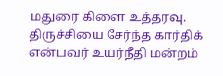மதுரை கிளை உத்தரவு. திருச்சியை சேர்ந்த கார்திக் என்பவர் உயர்நீதி மன்றம்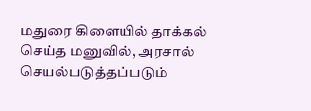மதுரை கிளையில் தாக்கல் செய்த மனுவில், அரசால் செயல்படுத்தப்படும்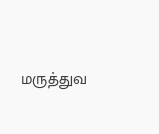மருத்துவ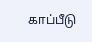காப்பீடு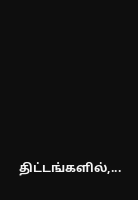திட்டங்களில்,...